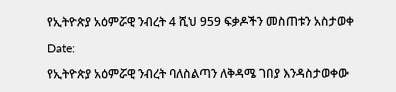የኢትዮጵያ አዕምሯዊ ንብረት 4 ሺህ 959 ፍቃዶችን መስጠቱን አስታወቀ

Date:

የኢትዮጵያ አዕምሯዊ ንብረት ባለስልጣን ለቅዳሜ ገበያ እንዳስታወቀው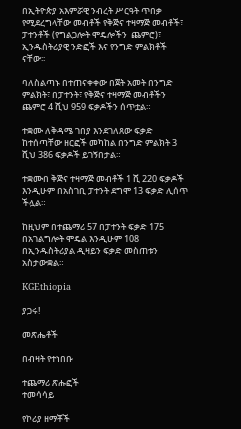በኢትዮጵያ አእምሯዊ ንብረት ሥርዓት ጥበቃ የሚደረግላቸው መብቶች የቅጅና ተዛማጅ መብቶች፣ ፓተንቶች (የግልጋሎት ሞዴሎችን  ጨምሮ)፣ ኢንዱስትሪያዊ ንድፎች እና የንግድ ምልክቶች ናቸው፡፡

ባለስልጣኑ በተጠናቀቀው በጀት አመት በንግድ ምልክት፣ በፓተንት፣ የቅጅና ተዛማጅ መብቶችን ጨምሮ 4 ሺህ 959 ፍቃዶችን ሰጥቷል።

ተቋሙ ለቅዳሜ ገበያ እንደገለጸው ፍቃድ ከተሰጣቸው ዘርፎች መካከል በንግድ ምልክት 3 ሺህ 386 ፍቃዶች ይገኝበታል።

ተቋሙበ ቅጅና ተዛማጅ መብቶች 1 ሺ 220 ፍቃዶች እንዲሁም በአስገቢ ፓተንት ደግሞ 13 ፍቃድ ሊሰጥ ችሏል።

ከዚህም በተጨማሪ 57 በፓተንት ፍቃድ 175 በአገልግሎት ሞዴል እንዲሁም 108 በኢንዱስትሪያል ዲዛይን ፍቃድ መስጠቱን አስታውቋል።

KGEthiopia

ያጋሩ!

መጽሔቶች

በብዛት የተነበቡ

ተጨማሪ ጽሑፎች
ተመሳሳይ

የኮሪያ ዘማቾች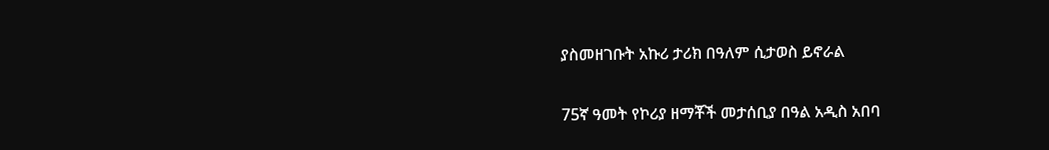ያስመዘገቡት አኩሪ ታሪክ በዓለም ሲታወስ ይኖራል

75ኛ ዓመት የኮሪያ ዘማቾች መታሰቢያ በዓል አዲስ አበባ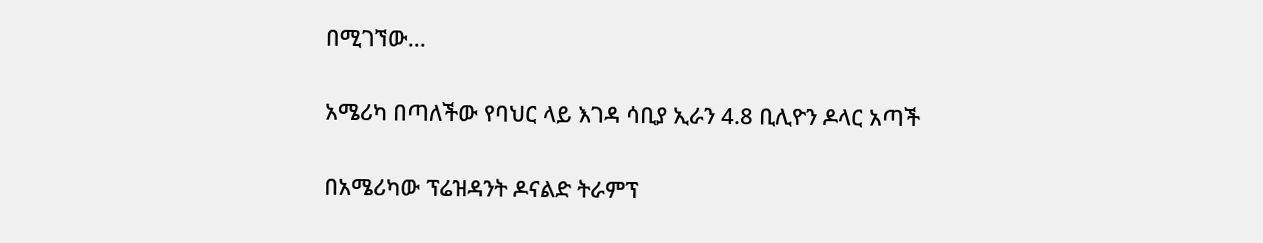በሚገኘው...

አሜሪካ በጣለችው የባህር ላይ እገዳ ሳቢያ ኢራን 4.8 ቢሊዮን ዶላር አጣች

በአሜሪካው ፕሬዝዳንት ዶናልድ ትራምፕ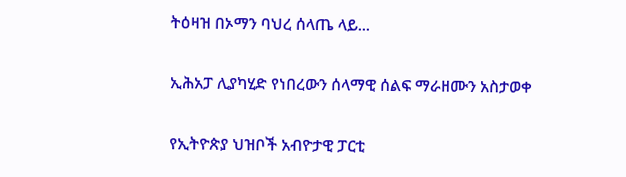ትዕዛዝ በኦማን ባህረ ሰላጤ ላይ...

ኢሕአፓ ሊያካሂድ የነበረውን ሰላማዊ ሰልፍ ማራዘሙን አስታወቀ

የኢትዮጵያ ህዝቦች አብዮታዊ ፓርቲ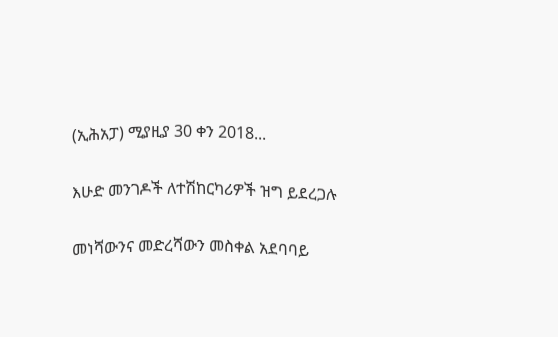(ኢሕአፓ) ሚያዚያ 30 ቀን 2018...

እሁድ መንገዶች ለተሽከርካሪዎች ዝግ ይደረጋሉ

መነሻውንና መድረሻውን መስቀል አደባባይ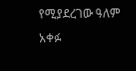የሚያደረገው ዓለም አቀፉ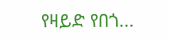የዛይድ የበጎ...